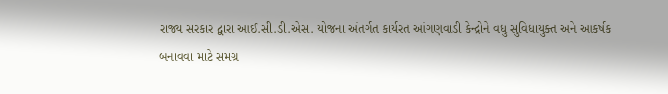રાજ્ય સરકાર દ્વારા આઈ.સી.ડી.એસ. યોજના અંતર્ગત કાર્યરત આંગણવાડી કેન્દ્રોને વધુ સુવિધાયુક્ત અને આકર્ષક
બનાવવા માટે સમગ્ર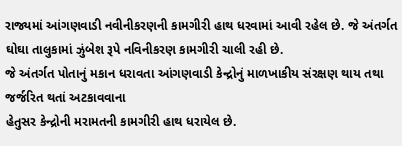રાજ્યમાં આંગણવાડી નવીનીકરણની કામગીરી હાથ ધરવામાં આવી રહેલ છે. જે અંતર્ગત
ઘોઘા તાલુકામાં ઝુંબેશ રૂપે નવિનીકરણ કામગીરી ચાલી રહી છે.
જે અંતર્ગત પોતાનું મકાન ધરાવતા આંગણવાડી કેન્દ્રોનું માળખાકીય સંરક્ષણ થાય તથા જર્જરિત થતાં અટકાવવાના
હેતુસર કેન્દ્રોની મરામતની કામગીરી હાથ ધરાયેલ છે.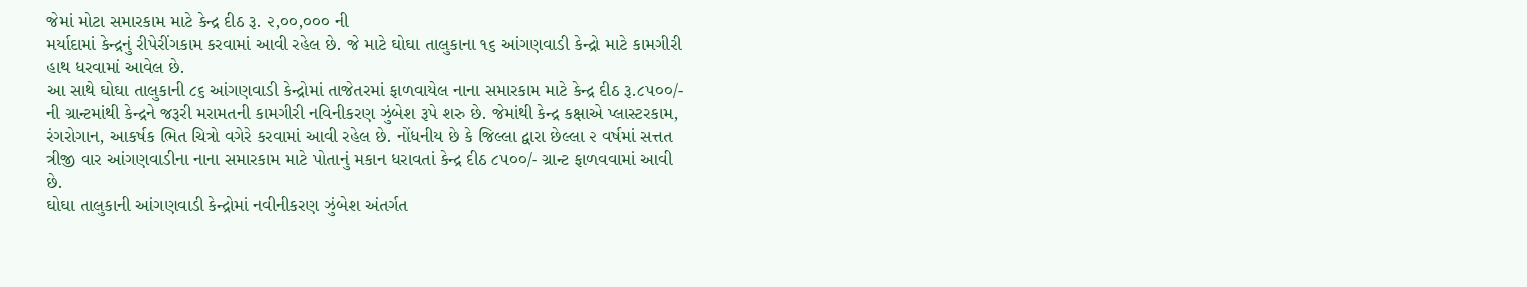જેમાં મોટા સમારકામ માટે કેન્દ્ર દીઠ રૂ. ૨,૦૦,૦૦૦ ની
મર્યાદામાં કેન્દ્રનું રીપેરીંગકામ કરવામાં આવી રહેલ છે. જે માટે ઘોઘા તાલુકાના ૧૬ આંગણવાડી કેન્દ્રો માટે કામગીરી
હાથ ધરવામાં આવેલ છે.
આ સાથે ઘોઘા તાલુકાની ૮૬ આંગણવાડી કેન્દ્રોમાં તાજેતરમાં ફાળવાયેલ નાના સમારકામ માટે કેન્દ્ર દીઠ રૂ.૮૫૦૦/-
ની ગ્રાન્ટમાંથી કેન્દ્રને જરૂરી મરામતની કામગીરી નવિનીકરણ ઝુંબેશ રૂપે શરુ છે. જેમાંથી કેન્દ્ર કક્ષાએ પ્લાસ્ટરકામ,
રંગરોગાન, આકર્ષક ભિત ચિત્રો વગેરે કરવામાં આવી રહેલ છે. નોંધનીય છે કે જિલ્લા દ્વારા છેલ્લા ૨ વર્ષમાં સત્તત
ત્રીજી વાર આંગણવાડીના નાના સમારકામ માટે પોતાનું મકાન ધરાવતાં કેન્દ્ર દીઠ ૮૫૦૦/- ગ્રાન્ટ ફાળવવામાં આવી
છે.
ઘોઘા તાલુકાની આંગણવાડી કેન્દ્રોમાં નવીનીકરણ ઝુંબેશ અંતર્ગત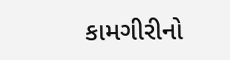કામગીરીનો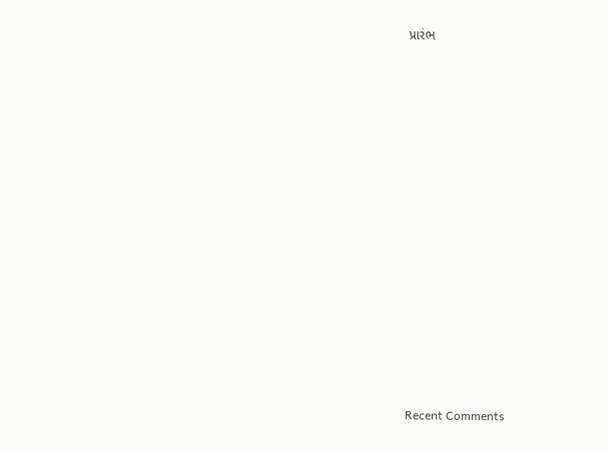પ્રારંભ


















Recent Comments